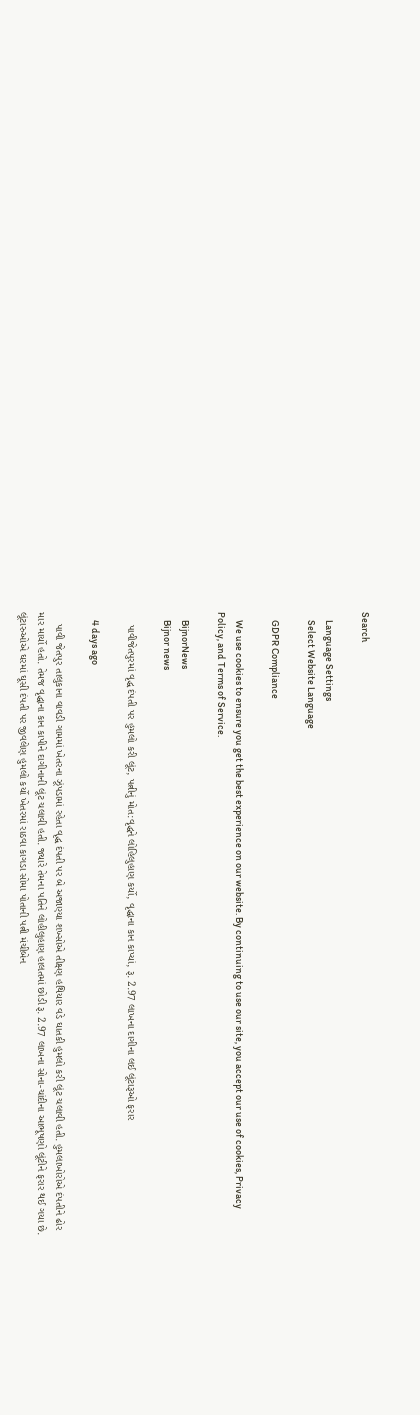Search

    Language Settings
    Select Website Language

    GDPR Compliance

    We use cookies to ensure you get the best experience on our website. By continuing to use our site, you accept our use of cookies, Privacy Policy, and Terms of Service.

    BijnorNews
    Bijnor news

    પાવીજેતપુરમાં વૃદ્ધ દંપતી પર હુમલો કરી લૂંટ, પત્નીનું મોત:વૃદ્ધને લોહિલુહાણ કર્યો, વૃદ્ધાના કાન કાપ્યાં, રૂ. 2.97 લાખના દાગીના લઈ લૂંટારૂઓ ફરાર

    4 days ago

    પાવી જેતપુર તાલુકાના વાવડી ગામમાં ખેતરના ઝૂંપડામાં રહેતા વૃદ્ધ દંપતી પર બે અજાણ્યા શખ્સોએ તીક્ષ્ણ હથિયાર વડે ઘાતકી હુમલો કરી લૂંટ ચલાવી હતી. હુમલાખોરોએ દંપતીને ઢોર માર માર્યો હતો. તેમજ વૃદ્ધાના કાન કાપીને દાગીનાની લૂંટ ચલાવી હતી. જ્યારે તેમના પતિને લોહીલુહાણ હાલતમાં છોડી રૂ. 2.97 લાખના સોના-ચાંદીના આભૂષણો લૂંટીને ફરાર થઈ ગયા છે. લૂંટારુઓએ ઘરમાં ઘૂસી દંપતી પર જીવલેણ હુમલો કર્યો ખેતરમાં રાઠવા કાગડા સોમા પોતાની પત્ની મંચીબેન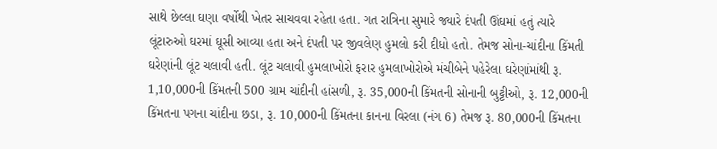સાથે છેલ્લા ઘણા વર્ષોથી ખેતર સાચવવા રહેતા હતા. ગત રાત્રિના સુમારે જ્યારે દંપતી ઊંઘમાં હતું ત્યારે લૂંટારુઓ ઘરમાં ઘૂસી આવ્યા હતા અને દંપતી પર જીવલેણ હુમલો કરી દીધો હતો. તેમજ સોના-ચાંદીના કિંમતી ઘરેણાંની લૂંટ ચલાવી હતી. લૂંટ ચલાવી હુમલાખોરો ફરાર હુમલાખોરોએ મંચીબેને પહેરેલા ઘરેણાંમાંથી રૂ. 1,10,000ની કિંમતની 500 ગ્રામ ચાંદીની હાંસળી, રૂ. 35,000ની કિંમતની સોનાની બુટ્ટીઓ, રૂ. 12,000ની કિંમતના પગના ચાંદીના છડા, રૂ. 10,000ની કિંમતના કાનના વિરલા (નંગ 6) તેમજ રૂ. 80,000ની કિંમતના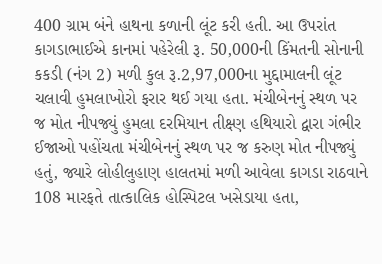400 ગ્રામ બંને હાથના કળાની લૂંટ કરી હતી. આ ઉપરાંત કાગડાભાઈએ કાનમાં પહેરેલી રૂ. 50,000ની કિંમતની સોનાની કકડી (નંગ 2) મળી કુલ રૂ.2,97,000ના મુદ્દામાલની લૂંટ ચલાવી હુમલાખોરો ફરાર થઈ ગયા હતા. મંચીબેનનું સ્થળ પર જ મોત નીપજ્યું હુમલા દરમિયાન તીક્ષ્ણ હથિયારો દ્વારા ગંભીર ઈજાઓ પહોંચતા મંચીબેનનું સ્થળ પર જ કરુણ મોત નીપજ્યું હતું, જ્યારે લોહીલુહાણ હાલતમાં મળી આવેલા કાગડા રાઠવાને 108 મારફતે તાત્કાલિક હોસ્પિટલ ખસેડાયા હતા,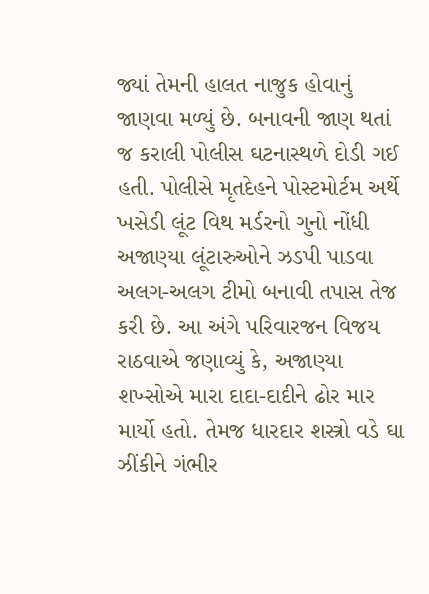જ્યાં તેમની હાલત નાજુક હોવાનું જાણવા મળ્યું છે. બનાવની જાણ થતાં જ કરાલી પોલીસ ઘટનાસ્થળે દોડી ગઈ હતી. પોલીસે મૃતદેહને પોસ્ટમોર્ટમ અર્થે ખસેડી લૂંટ વિથ મર્ડરનો ગુનો નોંધી અજાણ્યા લૂંટારુઓને ઝડપી પાડવા અલગ-અલગ ટીમો બનાવી તપાસ તેજ કરી છે. આ અંગે પરિવારજન વિજય રાઠવાએ જણાવ્યું કે, અજાણ્યા શખ્સોએ મારા દાદા-દાદીને ઢોર માર માર્યો હતો. તેમજ ધારદાર શસ્ત્રો વડે ઘા ઝીંકીને ગંભીર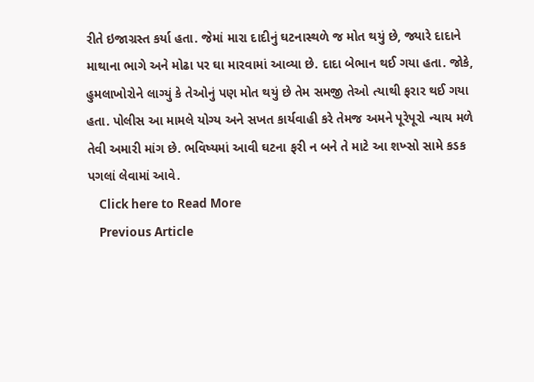રીતે ઇજાગ્રસ્ત કર્યા હતા. જેમાં મારા દાદીનું ઘટનાસ્થળે જ મોત થયું છે, જ્યારે દાદાને માથાના ભાગે અને મોઢા પર ઘા મારવામાં આવ્યા છે. દાદા બેભાન થઈ ગયા હતા. જોકે, હુમલાખોરોને લાગ્યું કે તેઓનું પણ મોત થયું છે તેમ સમજી તેઓ ત્યાથી ફરાર થઈ ગયા હતા. પોલીસ આ મામલે યોગ્ય અને સખત કાર્યવાહી કરે તેમજ અમને પૂરેપૂરો ન્યાય મળે તેવી અમારી માંગ છે. ભવિષ્યમાં આવી ઘટના ફરી ન બને તે માટે આ શખ્સો સામે કડક પગલાં લેવામાં આવે.
    Click here to Read More
    Previous Article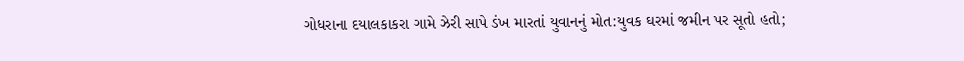ગોધરાના દયાલકાકરા ગામે ઝેરી સાપે ડંખ મારતાં યુવાનનું મોત:યુવક ઘરમાં જમીન પર સૂતો હતો;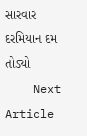સારવાર દરમિયાન દમ તોડ્યો
    Next Article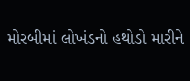મોરબીમાં લોખંડનો હથોડો મારીને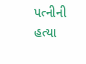પત્નીની હત્યા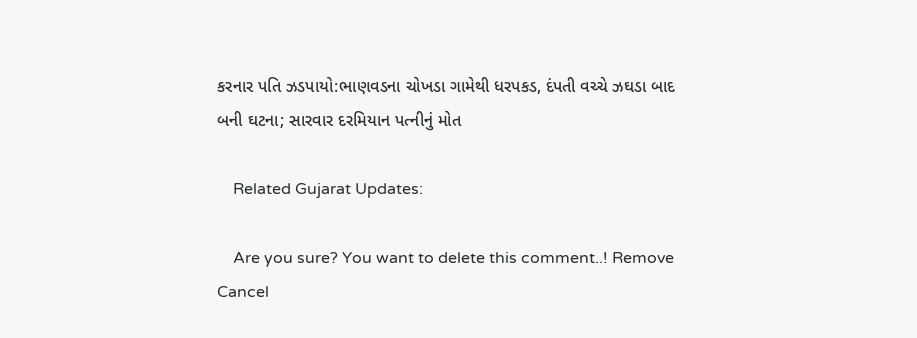કરનાર પતિ ઝડપાયો:ભાણવડના ચોખડા ગામેથી ધરપકડ, દંપતી વચ્ચે ઝઘડા બાદ બની ઘટના; સારવાર દરમિયાન પત્નીનું મોત

    Related Gujarat Updates:

    Are you sure? You want to delete this comment..! Remove Cancel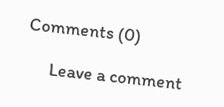Comments (0)

      Leave a comment